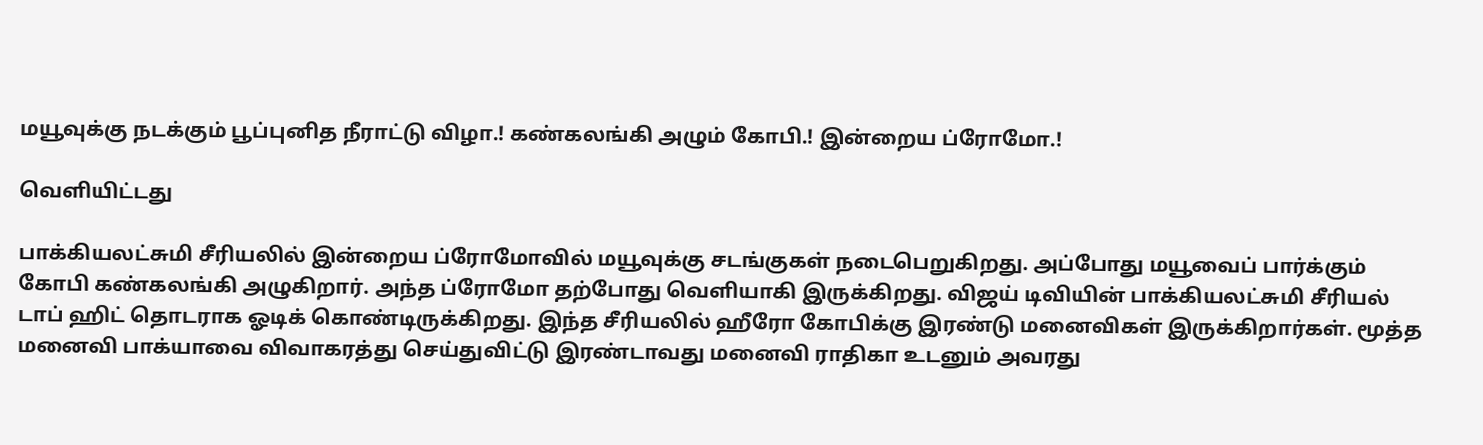மயூவுக்கு நடக்கும் பூப்புனித நீராட்டு விழா.! கண்கலங்கி அழும் கோபி.! இன்றைய ப்ரோமோ.!

வெளியிட்டது

பாக்கியலட்சுமி சீரியலில் இன்றைய ப்ரோமோவில் மயூவுக்கு சடங்குகள் நடைபெறுகிறது. அப்போது மயூவைப் பார்க்கும் கோபி கண்கலங்கி அழுகிறார். அந்த ப்ரோமோ தற்போது வெளியாகி இருக்கிறது. விஜய் டிவியின் பாக்கியலட்சுமி சீரியல் டாப் ஹிட் தொடராக ஓடிக் கொண்டிருக்கிறது. இந்த சீரியலில் ஹீரோ கோபிக்கு இரண்டு மனைவிகள் இருக்கிறார்கள். மூத்த மனைவி பாக்யாவை விவாகரத்து செய்துவிட்டு இரண்டாவது மனைவி ராதிகா உடனும் அவரது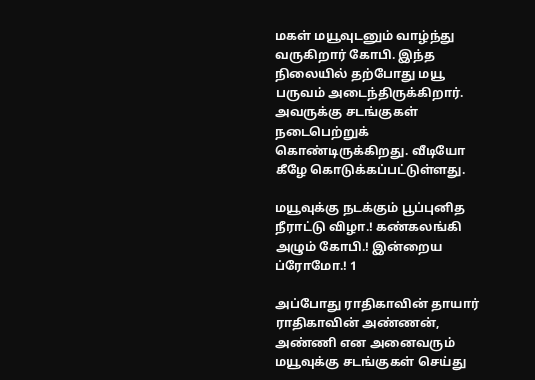மகள் மயூவுடனும் வாழ்ந்து வருகிறார் கோபி. இந்த நிலையில் தற்போது மயூ பருவம் அடைந்திருக்கிறார். அவருக்கு சடங்குகள் நடைபெற்றுக் கொண்டிருக்கிறது. வீடியோ கீழே கொடுக்கப்பட்டுள்ளது.

மயூவுக்கு நடக்கும் பூப்புனித நீராட்டு விழா.! கண்கலங்கி அழும் கோபி.! இன்றைய ப்ரோமோ.! 1

அப்போது ராதிகாவின் தாயார் ராதிகாவின் அண்ணன், அண்ணி என அனைவரும் மயூவுக்கு சடங்குகள் செய்து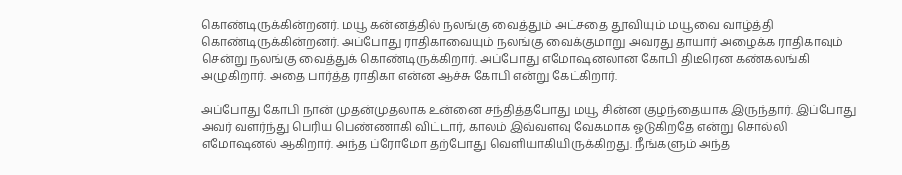கொண்டிருக்கின்றனர். மயூ கன்னத்தில் நலங்கு வைத்தும் அட்சதை தூவியும் மயூவை வாழ்த்தி கொண்டிருக்கின்றனர். அப்போது ராதிகாவையும் நலங்கு வைக்குமாறு அவரது தாயார் அழைக்க ராதிகாவும் சென்று நலங்கு வைத்துக் கொண்டிருக்கிறார். அப்போது எமோஷனலான கோபி திடீரென கண்கலங்கி அழுகிறார். அதை பார்த்த ராதிகா என்ன ஆச்சு கோபி என்று கேட்கிறார்.

அப்போது கோபி நான் முதன்முதலாக உன்னை சந்தித்தபோது மயூ சின்ன குழந்தையாக இருந்தார். இப்போது அவர் வளர்ந்து பெரிய பெண்ணாகி விட்டார், காலம் இவ்வளவு வேகமாக ஓடுகிறதே என்று சொல்லி எமோஷனல் ஆகிறார். அந்த ப்ரோமோ தற்போது வெளியாகியிருக்கிறது. நீங்களும் அந்த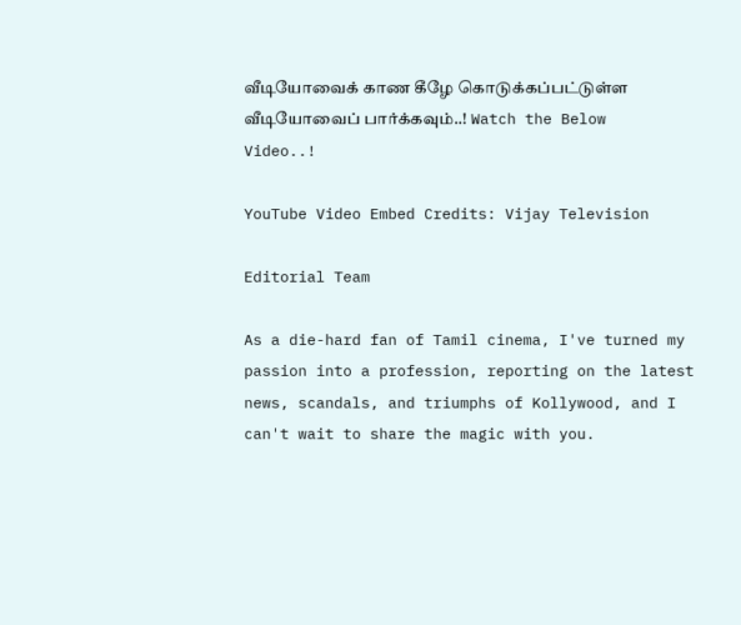வீடியோவைக் காண கீழே கொடுக்கப்பட்டுள்ள வீடியோவைப் பார்க்கவும்..! Watch the Below Video..!

YouTube Video Embed Credits: Vijay Television

Editorial Team

As a die-hard fan of Tamil cinema, I've turned my passion into a profession, reporting on the latest news, scandals, and triumphs of Kollywood, and I can't wait to share the magic with you.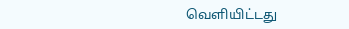வெளியிட்டது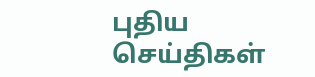புதிய செய்திகள்